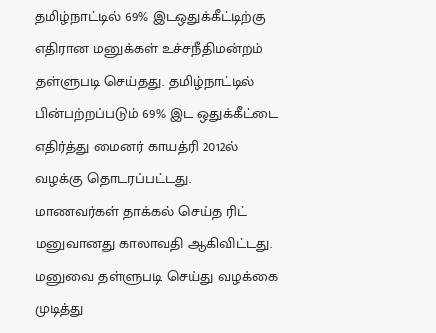தமிழ்நாட்டில் 69% இடஒதுக்கீட்டிற்கு எதிரான மனுக்கள் உச்சநீதிமன்றம் தள்ளுபடி செய்தது. தமிழ்நாட்டில் பின்பற்றப்படும் 69% இட ஒதுக்கீட்டை எதிர்த்து மைனர் காயத்ரி 2012ல் வழக்கு தொடரப்பட்டது.
மாணவர்கள் தாக்கல் செய்த ரிட் மனுவானது காலாவதி ஆகிவிட்டது. மனுவை தள்ளுபடி செய்து வழக்கை முடித்து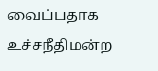வைப்பதாக உச்சநீதிமன்ற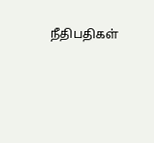நீதிபதிகள்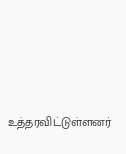உத்தரவிட்டுள்ளனர்